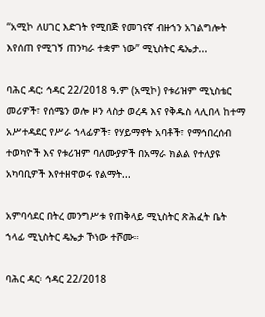“አሚኮ ለሀገር እድገት የሚበጅ የመገናኛ ብዙኀን አገልግሎት እየሰጠ የሚገኝ ጠንካራ ተቋም ነው” ሚኒስትር ዴኤታ...

ባሕር ዳር: ኅዳር 22/2018 ዓ.ም (አሚኮ) የቱሪዝም ሚኒስቴር መሪዎች፣ የሰሜን ወሎ ዞን ላስታ ወረዳ እና የቅዱስ ላሊበላ ከተማ አሥተዳደር የሥራ ኀላፊዎች፣ የሃይማኖት አባቶች፣ የማኅበረሰብ ተወካዮች እና የቱሪዝም ባለሙያዎች በአማራ ክልል የተለያዩ አካባቢዎች እየተዘዋወሩ የልማት...

አምባሳደር በትረ መንግሥቱ የጠቅላይ ሚኒስትር ጽሕፈት ቤት ኀላፊ ሚኒስትር ዴኤታ ኾነው ተሾሙ።

ባሕር ዳር፡ ኅዳር 22/2018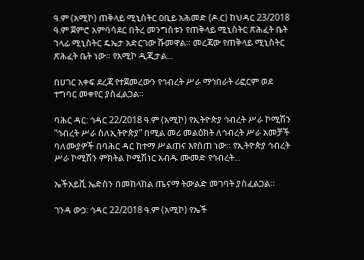ዓ.ም (አሚኮ) ጠቅላይ ሚኒስትር ዐቢይ አሕመድ (ዶ.ር) ከህዳር 23/2018 ዓ.ም ጀምሮ አምባሳደር በትረ መንግስቱን የጠቅላይ ሚኒስትር ጽሕፈት ቤት ኀላፊ ሚኒስትር ዴኤታ አድርገው ሹመዋል። መረጃው የጠቅላይ ሚኒስትር ጽሕፈት ቤት ነው። የአሚኮ ዲጂታል...

በሀገር አቀፍ ደረጃ የተጀመረውን የኅብረት ሥራ ማኅበራት ሪፎርም ወደ ተግባር መቀየር ያስፈልጋል።

ባሕር ዳር: ኅዳር 22/2018 ዓ.ም (አሚኮ) የኢትዮጵያ ኅብረት ሥራ ኮሚሽን “ኅብረት ሥራ ስለኢትዮጵያ” በሚል መሪ መልዕክት ለኅብረት ሥራ አመቻች ባለሙያዎች በባሕር ዳር ከተማ ሥልጠና እየሰጠ ነው። የኢትዮጵያ ኅብረት ሥራ ኮሚሽን ምክትል ኮሚሽነር አብዱ ሙመድ የኅብረት...

ኤችአይቪ ኤድስን በመከላከል ጤናማ ትውልድ መገባት ያስፈልጋል።

ገንዳ ውኃ: ኅዳር 22/2018 ዓ.ም (አሚኮ) የኤች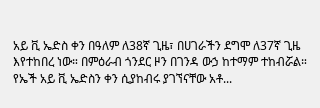አይ ቪ ኤድስ ቀን በዓለም ለ38ኛ ጊዜ፣ በሀገራችን ደግሞ ለ37ኛ ጊዜ እየተከበረ ነው። በምዕራብ ጎንደር ዞን በገንዳ ውኃ ከተማም ተከብሯል። የኤች አይ ቪ ኤድስን ቀን ሲያከብሩ ያገኘናቸው አቶ...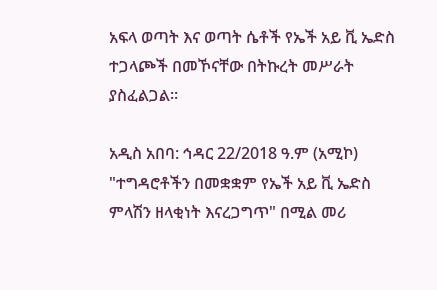አፍላ ወጣት እና ወጣት ሴቶች የኤች አይ ቪ ኤድስ ተጋላጮች በመኾናቸው በትኩረት መሥራት ያስፈልጋል።

አዲስ አበባ: ኅዳር 22/2018 ዓ.ም (አሚኮ) "ተግዳሮቶችን በመቋቋም የኤች አይ ቪ ኤድስ ምላሽን ዘላቂነት እናረጋግጥ" በሚል መሪ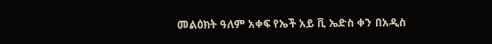መልዕክት ዓለም አቀፍ የኤች አይ ቪ ኤድስ ቀን በአዲስ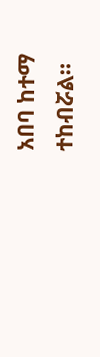አበባ ከተማ ተከብሯል።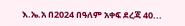እ.ኤ.አ በ2024 በዓለም አቀፍ ደረጃ 40...